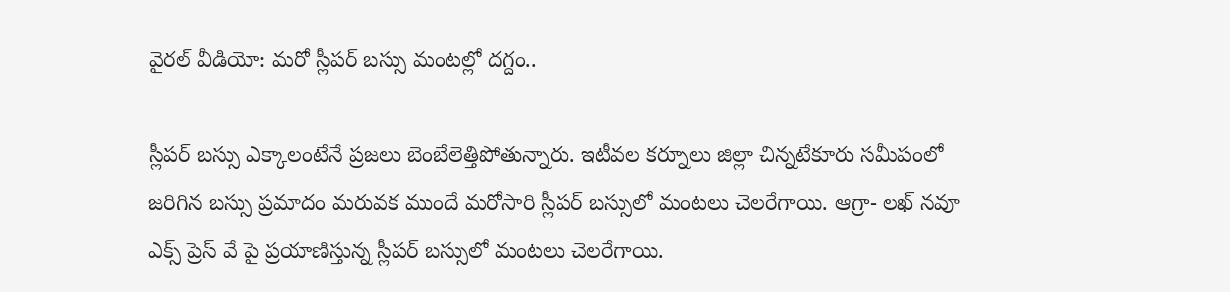వైరల్ వీడియో: మరో స్లీపర్ బస్సు మంటల్లో దగ్దం..

స్లీపర్ బస్సు ఎక్కాలంటేనే ప్రజలు బెంబేలెత్తిపోతున్నారు. ఇటీవల కర్నూలు జిల్లా చిన్నటేకూరు సమీపంలో జరిగిన బస్సు ప్రమాదం మరువక ముందే మరోసారి స్లీపర్ బస్సులో మంటలు చెలరేగాయి. ఆగ్రా- లఖ్ నవూ ఎక్స్ ప్రెస్ వే పై ప్రయాణిస్తున్న స్లీపర్ బస్సులో మంటలు చెలరేగాయి.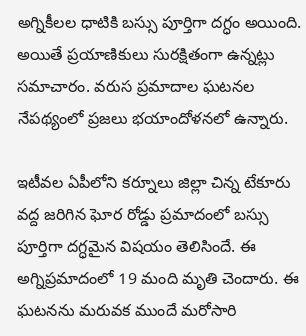అగ్నికీలల ధాటికి బస్సు పూర్తిగా దగ్ధం అయింది. అయితే ప్రయాణికులు సురక్షితంగా ఉన్నట్లు సమాచారం. వరుస ప్రమాదాల ఘటనల నేపథ్యంలో ప్రజలు భయాందోళనలో ఉన్నారు.

ఇటీవల ఏపీలోని కర్నూలు జిల్లా చిన్న టేకూరు వద్ద జరిగిన ఘోర రోడ్డు ప్రమాదంలో బస్సు పూర్తిగా దగ్ధమైన విషయం తెలిసిందే. ఈ అగ్నిప్రమాదంలో 19 మంది మృతి చెందారు. ఈ ఘటనను మరువక ముందే మరోసారి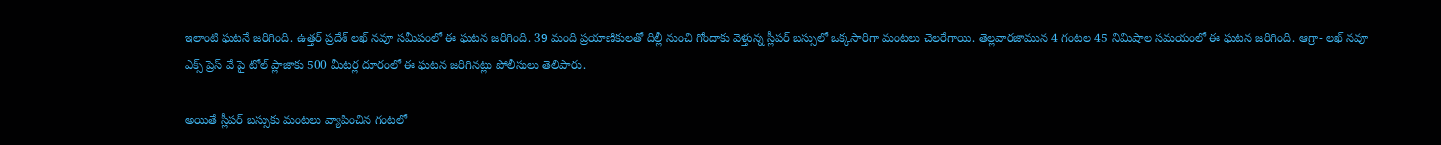ఇలాంటి ఘటనే జరిగింది. ఉత్తర్ ప్రదేశ్ లఖ్ నవూ సమీపంలో ఈ ఘటన జరిగింది. 39 మంది ప్రయాణికులతో దిల్లీ నుంచి గోందాకు వెళ్తున్న స్లీపర్ బస్సులో ఒక్కసారిగా మంటలు చెలరేగాయి. తెల్లవారజామున 4 గంటల 45 నిమిషాల సమయంలో ఈ ఘటన జరిగింది. ఆగ్రా- లఖ్ నవూ ఎక్స్ ప్రెస్ వే పై టోల్ ప్లాజాకు 500 మీటర్ల దూరంలో ఈ ఘటన జరిగినట్లు పోలీసులు తెలిపారు.

అయితే స్లీపర్ బస్సుకు మంటలు వ్యాపించిన గంటలో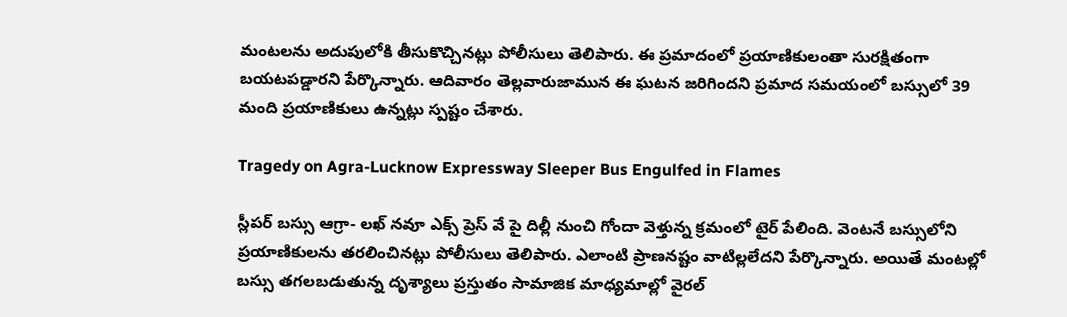మంటలను అదుపులోకి తీసుకొచ్చినట్లు పోలీసులు తెలిపారు. ఈ ప్రమాదంలో ప్రయాణికులంతా సురక్షితంగా బయటపడ్డారని పేర్కొన్నారు. ఆదివారం తెల్లవారుజామున ఈ ఘటన జరిగిందని ప్రమాద సమయంలో బస్సులో 39 మంది ప్రయాణికులు ఉన్నట్లు స్పష్టం చేశారు.

Tragedy on Agra-Lucknow Expressway Sleeper Bus Engulfed in Flames

స్లీపర్ బస్సు ఆగ్రా- లఖ్ నవూ ఎక్స్ ప్రెస్ వే పై దిల్లీ నుంచి గోందా వెళ్తున్న క్రమంలో టైర్ పేలింది. వెంటనే బస్సులోని ప్రయాణికులను తరలించినట్లు పోలీసులు తెలిపారు. ఎలాంటి ప్రాణనష్టం వాటిల్లలేదని పేర్కొన్నారు. అయితే మంటల్లో బస్సు తగలబడుతున్న దృశ్యాలు ప్రస్తుతం సామాజిక మాధ్యమాల్లో వైరల్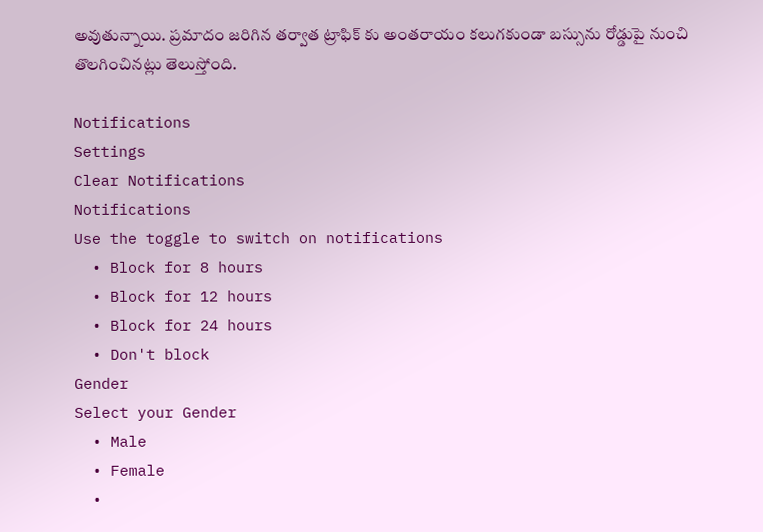అవుతున్నాయి. ప్రమాదం జరిగిన తర్వాత ట్రాఫిక్ కు అంతరాయం కలుగకుండా బస్సును రోడ్డుపై నుంచి తొలగించినట్లు తెలుస్తోంది.

Notifications
Settings
Clear Notifications
Notifications
Use the toggle to switch on notifications
  • Block for 8 hours
  • Block for 12 hours
  • Block for 24 hours
  • Don't block
Gender
Select your Gender
  • Male
  • Female
  •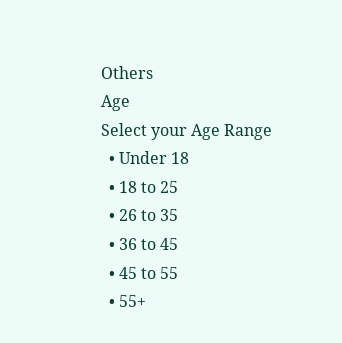Others
Age
Select your Age Range
  • Under 18
  • 18 to 25
  • 26 to 35
  • 36 to 45
  • 45 to 55
  • 55+